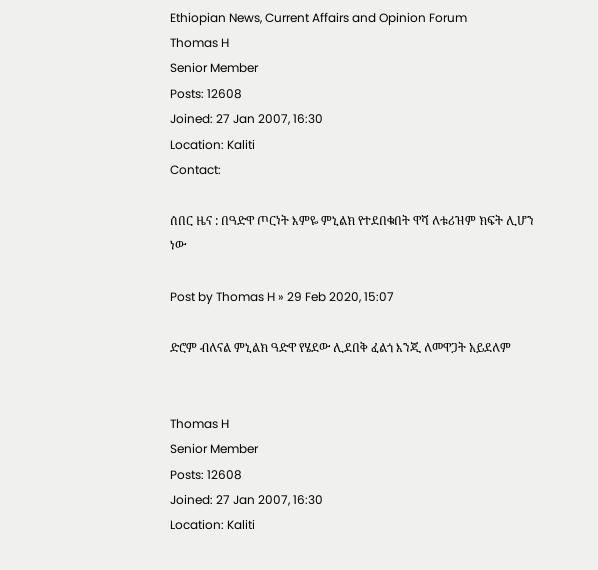Ethiopian News, Current Affairs and Opinion Forum
Thomas H
Senior Member
Posts: 12608
Joined: 27 Jan 2007, 16:30
Location: Kaliti
Contact:

ሰበር ዜና : በዓድዋ ጦርነት እምዬ ምኒልክ የተደበቁበት ዋሻ ለቱሪዝም ክፍት ሊሆን ነው

Post by Thomas H » 29 Feb 2020, 15:07

ድሮም ብለናል ምኒልክ ዓድዋ የሄደው ሊደበቅ ፈልጎ እንጂ ለመዋጋት አይደለም


Thomas H
Senior Member
Posts: 12608
Joined: 27 Jan 2007, 16:30
Location: Kaliti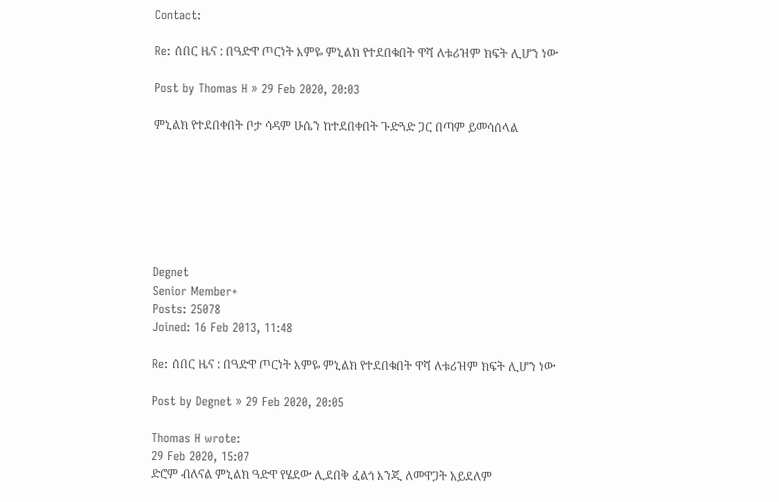Contact:

Re: ሰበር ዜና : በዓድዋ ጦርነት እምዬ ምኒልክ የተደበቁበት ዋሻ ለቱሪዝም ክፍት ሊሆን ነው

Post by Thomas H » 29 Feb 2020, 20:03

ምኒልክ የተደበቀበት ቦታ ሳዳም ሁሴን ከተደበቀበት ጉድጓድ ጋር በጣም ይመሳሰላል







Degnet
Senior Member+
Posts: 25078
Joined: 16 Feb 2013, 11:48

Re: ሰበር ዜና : በዓድዋ ጦርነት እምዬ ምኒልክ የተደበቁበት ዋሻ ለቱሪዝም ክፍት ሊሆን ነው

Post by Degnet » 29 Feb 2020, 20:05

Thomas H wrote:
29 Feb 2020, 15:07
ድሮም ብለናል ምኒልክ ዓድዋ የሄደው ሊደበቅ ፈልጎ እንጂ ለመዋጋት አይደለም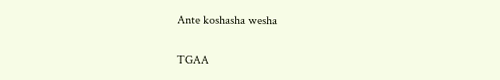Ante koshasha wesha

TGAA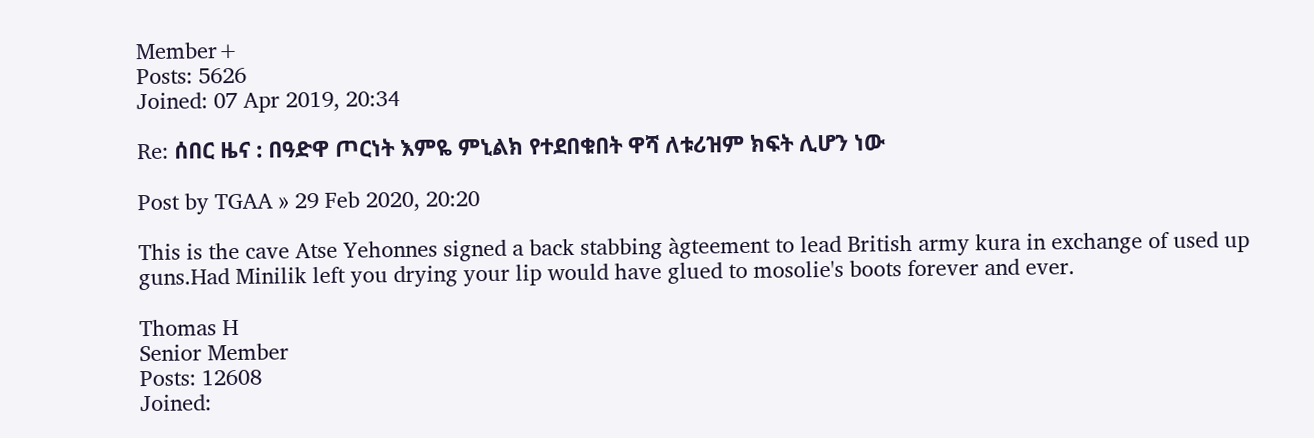Member+
Posts: 5626
Joined: 07 Apr 2019, 20:34

Re: ሰበር ዜና : በዓድዋ ጦርነት እምዬ ምኒልክ የተደበቁበት ዋሻ ለቱሪዝም ክፍት ሊሆን ነው

Post by TGAA » 29 Feb 2020, 20:20

This is the cave Atse Yehonnes signed a back stabbing àgteement to lead British army kura in exchange of used up guns.Had Minilik left you drying your lip would have glued to mosolie's boots forever and ever.

Thomas H
Senior Member
Posts: 12608
Joined: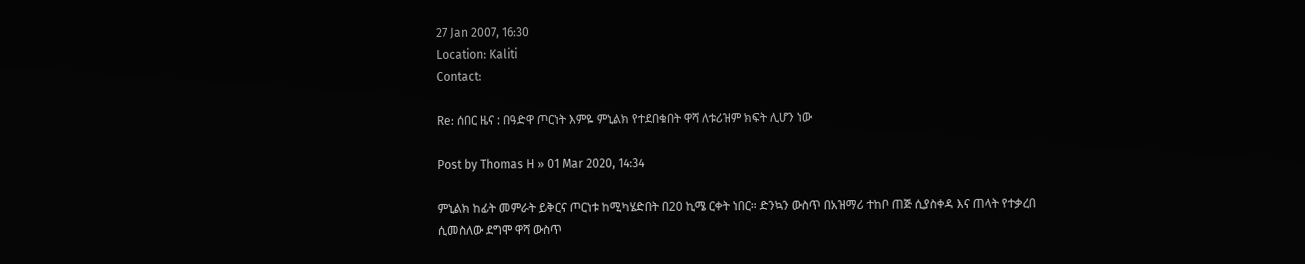27 Jan 2007, 16:30
Location: Kaliti
Contact:

Re: ሰበር ዜና : በዓድዋ ጦርነት እምዬ ምኒልክ የተደበቁበት ዋሻ ለቱሪዝም ክፍት ሊሆን ነው

Post by Thomas H » 01 Mar 2020, 14:34

ምኒልክ ከፊት መምራት ይቅርና ጦርነቱ ከሚካሄድበት በ20 ኪሜ ርቀት ነበር። ድንኳን ውስጥ በአዝማሪ ተከቦ ጠጅ ሲያስቀዳ እና ጠላት የተቃረበ ሲመስለው ደግሞ ዋሻ ውስጥ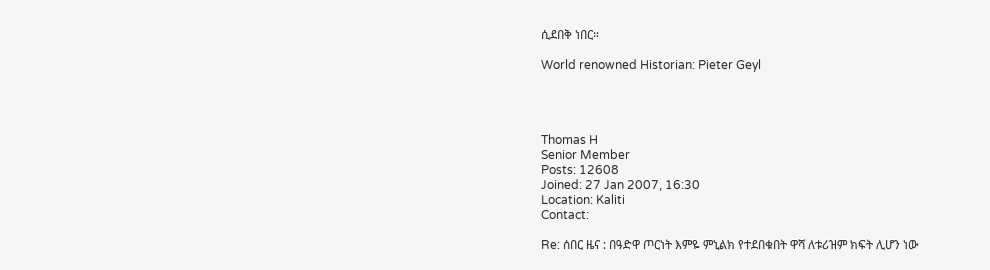ሲደበቅ ነበር።

World renowned Historian: Pieter Geyl




Thomas H
Senior Member
Posts: 12608
Joined: 27 Jan 2007, 16:30
Location: Kaliti
Contact:

Re: ሰበር ዜና : በዓድዋ ጦርነት እምዬ ምኒልክ የተደበቁበት ዋሻ ለቱሪዝም ክፍት ሊሆን ነው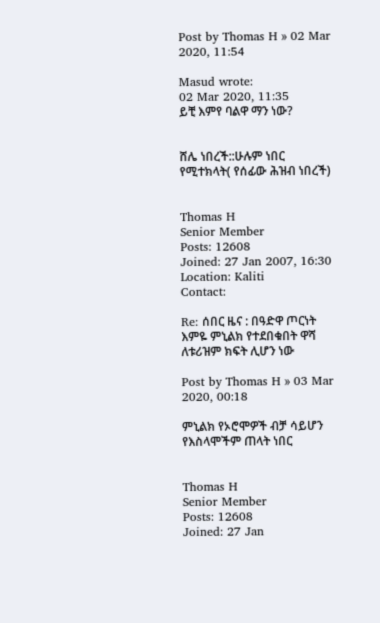Post by Thomas H » 02 Mar 2020, 11:54

Masud wrote:
02 Mar 2020, 11:35
ይቺ እምየ ባልዋ ማን ነው?


ሸሌ ነበረች::ሁሉም ነበር የሚተክላት( የሰፊው ሕዝብ ነበረች)


Thomas H
Senior Member
Posts: 12608
Joined: 27 Jan 2007, 16:30
Location: Kaliti
Contact:

Re: ሰበር ዜና : በዓድዋ ጦርነት እምዬ ምኒልክ የተደበቁበት ዋሻ ለቱሪዝም ክፍት ሊሆን ነው

Post by Thomas H » 03 Mar 2020, 00:18

ምኒልክ የኦሮሞዎች ብቻ ሳይሆን የእስላሞችም ጠላት ነበር


Thomas H
Senior Member
Posts: 12608
Joined: 27 Jan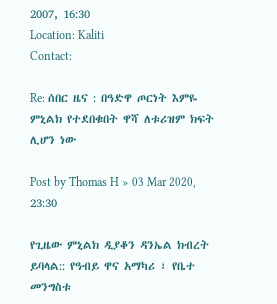2007, 16:30
Location: Kaliti
Contact:

Re: ሰበር ዜና : በዓድዋ ጦርነት እምዬ ምኒልክ የተደበቁበት ዋሻ ለቱሪዝም ክፍት ሊሆን ነው

Post by Thomas H » 03 Mar 2020, 23:30

የጊዜው ምኒልክ ዲያቆን ዳንኤል ክብረት ይባላል:: የዓብይ ዋና አማካሪ ፣ የቤተ መንግስቱ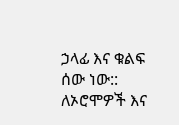ኃላፊ እና ቁልፍ ሰው ነው:: ለኦሮሞዎች እና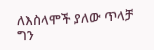ለእስላሞች ያለው ጥላቻ ግን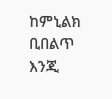ከምኒልክ ቢበልጥ እንጂ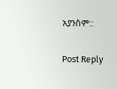አያንስም::

Post Reply